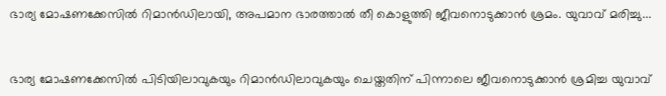ഭാര്യ മോഷണക്കേസില്‍ റിമാൻഡിലായി, അപമാന ഭാരത്താല്‍ തീ കൊളുത്തി ജീവനൊടുക്കാൻ ശ്രമം. യുവാവ് മരിച്ചു...


ഭാര്യ മോഷണക്കേസില്‍ പിടിയിലാവുകയും റിമാൻഡിലാവുകയും ചെയ്തതിന് പിന്നാലെ ജീവനൊടുക്കാൻ ശ്രമിച്ച യുവാവ്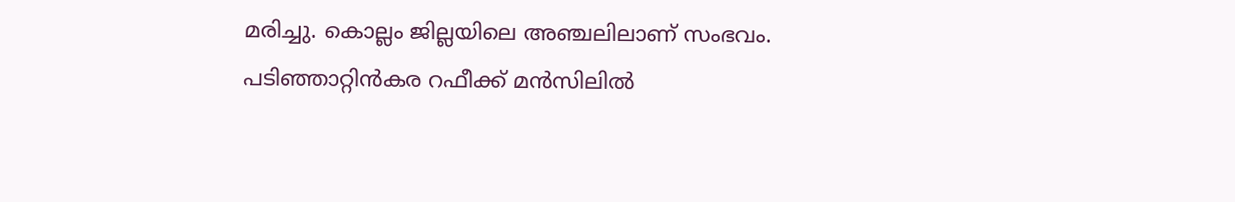മരിച്ചു. കൊല്ലം ജില്ലയിലെ അഞ്ചലിലാണ് സംഭവം. പടിഞ്ഞാറ്റിൻകര റഫീക്ക് മൻസിലില്‍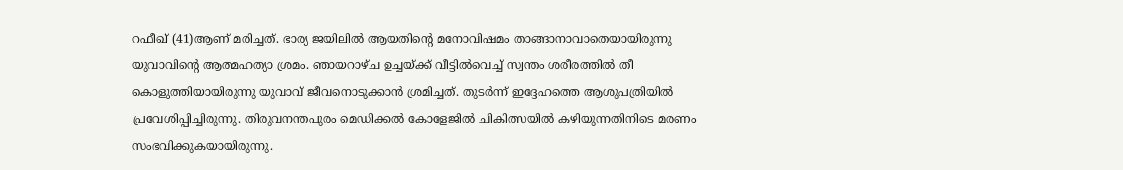റഫീഖ് (41)ആണ് മരിച്ചത്. ഭാര്യ ജയിലില്‍ ആയതിന്റെ മനോവിഷമം താങ്ങാനാവാതെയായിരുന്നു യുവാവിന്റെ ആത്മഹത്യാ ശ്രമം. ഞായറാഴ്ച ഉച്ചയ്ക്ക് വീട്ടില്‍വെച്ച്‌ സ്വന്തം ശരീരത്തില്‍ തീ കൊളുത്തിയായിരുന്നു യുവാവ് ജീവനൊടുക്കാൻ ശ്രമിച്ചത്. തുടർന്ന് ഇദ്ദേഹത്തെ ആശുപത്രിയില്‍ പ്രവേശിപ്പിച്ചിരുന്നു. തിരുവനന്തപുരം മെഡിക്കല്‍ കോളേജില്‍ ചികിത്സയില്‍ കഴിയുന്നതിനിടെ മരണം സംഭവിക്കുകയായിരുന്നു.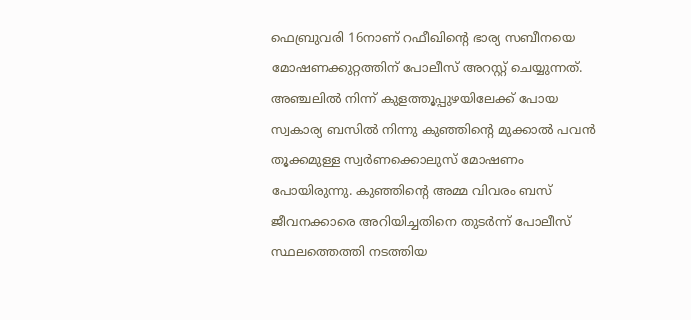ഫെബ്രുവരി 16നാണ് റഫീഖിന്റെ ഭാര്യ സബീനയെ മോഷണക്കുറ്റത്തിന് പോലീസ് അറസ്റ്റ് ചെയ്യുന്നത്. അഞ്ചലില്‍ നിന്ന് കുളത്തൂപ്പുഴയിലേക്ക് പോയ സ്വകാര്യ ബസില്‍ നിന്നു കുഞ്ഞിന്റെ മുക്കാല്‍ പവൻ തൂക്കമുള്ള സ്വർണക്കൊലുസ് മോഷണം പോയിരുന്നു. കുഞ്ഞിന്റെ അമ്മ വിവരം ബസ് ജീവനക്കാരെ അറിയിച്ചതിനെ തുടർന്ന് പോലീസ് സ്ഥലത്തെത്തി നടത്തിയ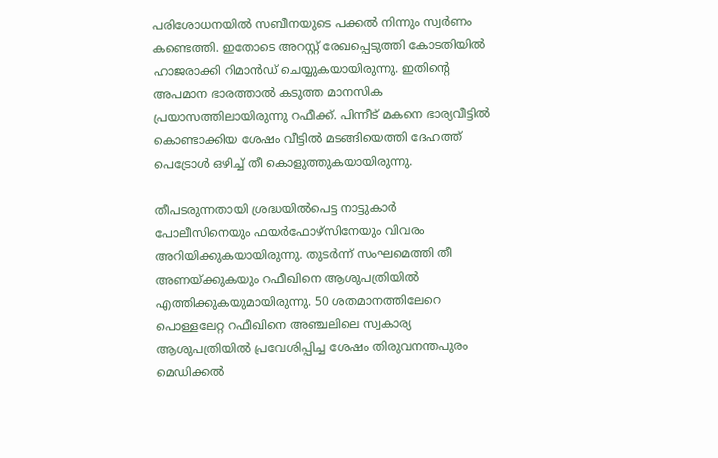പരിശോധനയില്‍ സബീനയുടെ പക്കല്‍ നിന്നും സ്വർണം കണ്ടെത്തി. ഇതോടെ അറസ്റ്റ് രേഖപ്പെടുത്തി കോടതിയില്‍ ഹാജരാക്കി റിമാൻഡ് ചെയ്യുകയായിരുന്നു. ഇതിന്റെ അപമാന ഭാരത്താല്‍ കടുത്ത മാനസിക പ്രയാസത്തിലായിരുന്നു റഫീക്ക്. പിന്നീട് മകനെ ഭാര്യവീട്ടില്‍ കൊണ്ടാക്കിയ ശേഷം വീട്ടില്‍ മടങ്ങിയെത്തി ദേഹത്ത് പെട്രോള്‍ ഒഴിച്ച്‌ തീ കൊളുത്തുകയായിരുന്നു.

തീപടരുന്നതായി ശ്രദ്ധയില്‍പെട്ട നാട്ടുകാർ പോലീസിനെയും ഫയർഫോഴ്സിനേയും വിവരം അറിയിക്കുകയായിരുന്നു. തുടർന്ന് സംഘമെത്തി തീ അണയ്ക്കുകയും റഫീഖിനെ ആശുപത്രിയില്‍ എത്തിക്കുകയുമായിരുന്നു. 50 ശതമാനത്തിലേറെ പൊള്ളലേറ്റ റഫീഖിനെ അഞ്ചലിലെ സ്വകാര്യ ആശുപത്രിയില്‍ പ്രവേശിപ്പിച്ച ശേഷം തിരുവനന്തപുരം മെഡിക്കല്‍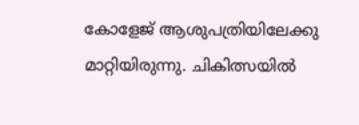കോളേജ് ആശുപത്രിയിലേക്കു മാറ്റിയിരുന്നു. ചികിത്സയില്‍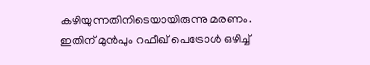കഴിയുന്നതിനിടെയായിരുന്നു മരണം. ഇതിന് മുൻപും റഫീഖ് പെട്രോള്‍ ഒഴിച്ച്‌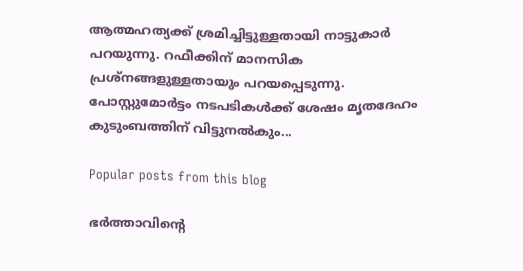ആത്മഹത്യക്ക് ശ്രമിച്ചിട്ടുള്ളതായി നാട്ടുകാർ പറയുന്നു. റഫീക്കിന് മാനസിക പ്രശ്നങ്ങളുള്ളതായും പറയപ്പെടുന്നു. പോസ്റ്റുമോർട്ടം നടപടികള്‍ക്ക് ശേഷം മൃതദേഹം കുടുംബത്തിന് വിട്ടുനല്‍കും...

Popular posts from this blog

ഭര്‍ത്താവിന്റെ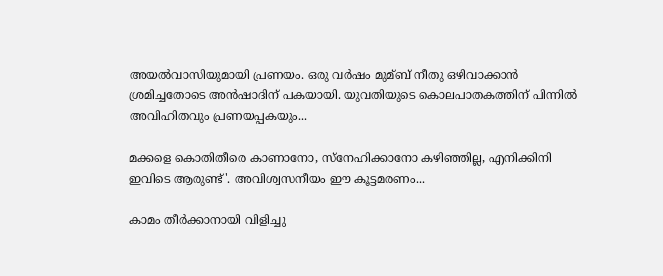അയല്‍വാസിയുമായി പ്രണയം. ഒരു വര്‍ഷം മുമ്ബ് നീതു ഒഴിവാക്കാൻ ശ്രമിച്ചതോടെ അൻഷാദിന് പകയായി. യുവതിയുടെ കൊലപാതകത്തിന് പിന്നില്‍ അവിഹിതവും പ്രണയപ്പകയും...

മക്കളെ കൊതിതീരെ കാണാനോ, സ്നേഹിക്കാനോ കഴിഞ്ഞില്ല, എനിക്കിനി ഇവിടെ ആരുണ്ട്'. അവിശ്വസനീയം ഈ കൂട്ടമരണം...

കാമം തീര്‍ക്കാനായി വിളിച്ചു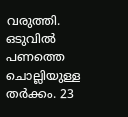വരുത്തി. ഒടുവില്‍ പണത്തെ ചൊല്ലിയുള്ള തര്‍ക്കം. 23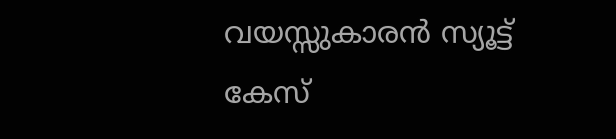വയസ്സുകാരൻ സ്യൂട്ട് കേസ്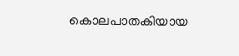കൊലപാതകിയായ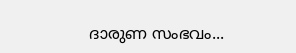ദാരുണ സംഭവം...